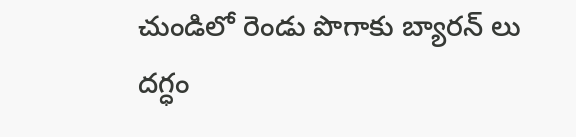చుండిలో రెండు పొగాకు బ్యారన్ లు దగ్ధం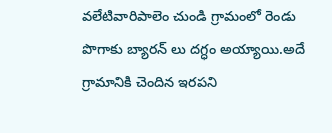వలేటివారిపాలెం చుండి గ్రామంలో రెండు పొగాకు బ్యారన్ లు దగ్ధం అయ్యాయి.అదే గ్రామానికి చెందిన ఇరపని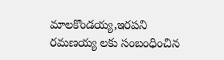మాలకొండయ్య,ఇరపని రమణయ్య లకు సంబంధించిన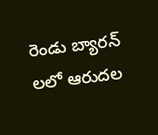రెండు బ్యారన్ లలో ఆరుదల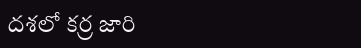దశలో కర్ర జారి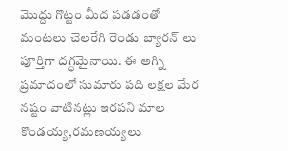మొద్దు గొట్టం మీద పడడంతో మంటలు చెలరేగి రెండు బ్యారన్ లు పూర్తిగా దగ్ధమైనాయి. ఈ అగ్ని ప్రమాదంలో సుమారు పది లక్షల మేర నష్టం వాటినట్లు ఇరపని మాల కొండయ్య,రమణయ్యలు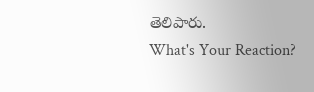తెలిపారు.
What's Your Reaction?